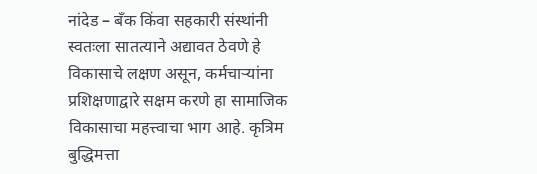नांदेड – बँक किंवा सहकारी संस्थांनी स्वतःला सातत्याने अद्यावत ठेवणे हे विकासाचे लक्षण असून, कर्मचाऱ्यांना प्रशिक्षणाद्वारे सक्षम करणे हा सामाजिक विकासाचा महत्त्वाचा भाग आहे. कृत्रिम बुद्धिमत्ता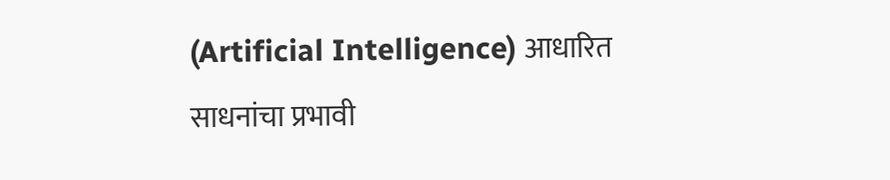(Artificial Intelligence) आधारित साधनांचा प्रभावी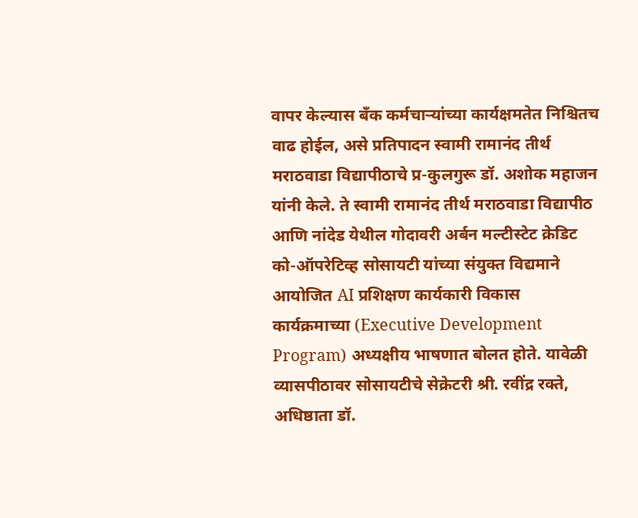वापर केल्यास बँक कर्मचाऱ्यांच्या कार्यक्षमतेत निश्चितच वाढ होईल, असे प्रतिपादन स्वामी रामानंद तीर्थ मराठवाडा विद्यापीठाचे प्र-कुलगुरू डॉ. अशोक महाजन यांनी केले. ते स्वामी रामानंद तीर्थ मराठवाडा विद्यापीठ आणि नांदेड येथील गोदावरी अर्बन मल्टीस्टेट क्रेडिट को-ऑपरेटिव्ह सोसायटी यांच्या संयुक्त विद्यमाने आयोजित AI प्रशिक्षण कार्यकारी विकास कार्यक्रमाच्या (Executive Development Program) अध्यक्षीय भाषणात बोलत होते. यावेळी व्यासपीठावर सोसायटीचे सेक्रेटरी श्री. रवींद्र रक्ते, अधिष्ठाता डॉ.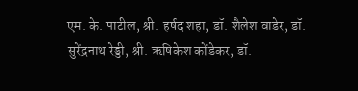एम. के. पाटील, श्री. हर्षद शहा, डॉ. शैलेश वाडेर, डॉ. सुरेंद्रनाथ रेड्डी, श्री. ऋषिकेश कोंडेकर, डॉ.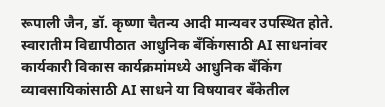रूपाली जैन, डॉ. कृष्णा चैतन्य आदी मान्यवर उपस्थित होते. स्वारातीम विद्यापीठात आधुनिक बँकिंगसाठी AI साधनांवर कार्यकारी विकास कार्यक्रमांमध्ये आधुनिक बँकिंग व्यावसायिकांसाठी AI साधने या विषयावर बँकेतील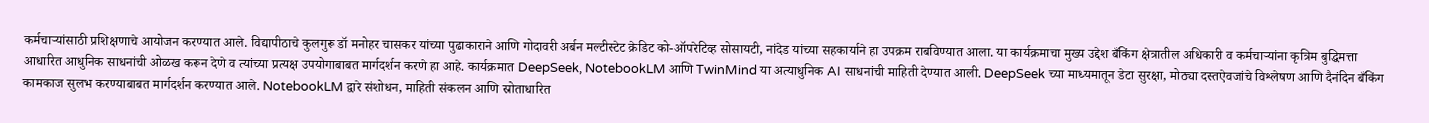कर्मचाऱ्यांसाठी प्रशिक्षणाचे आयोजन करण्यात आले. विद्यापीठाचे कुलगुरू डॉ मनोहर चासकर यांच्या पुढाकाराने आणि गोदावरी अर्बन मल्टीस्टेट क्रेडिट को-ऑपरेटिव्ह सोसायटी, नांदेड यांच्या सहकार्याने हा उपक्रम राबविण्यात आला. या कार्यक्रमाचा मुख्य उद्देश बँकिंग क्षेत्रातील अधिकारी व कर्मचाऱ्यांना कृत्रिम बुद्धिमत्ता आधारित आधुनिक साधनांची ओळख करून देणे व त्यांच्या प्रत्यक्ष उपयोगाबाबत मार्गदर्शन करणे हा आहे. कार्यक्रमात DeepSeek, NotebookLM आणि TwinMind या अत्याधुनिक AI साधनांची माहिती देण्यात आली. DeepSeek च्या माध्यमातून डेटा सुरक्षा, मोठ्या दस्तऐवजांचे विश्लेषण आणि दैनंदिन बँकिंग कामकाज सुलभ करण्याबाबत मार्गदर्शन करण्यात आले. NotebookLM द्वारे संशोधन, माहिती संकलन आणि स्रोताधारित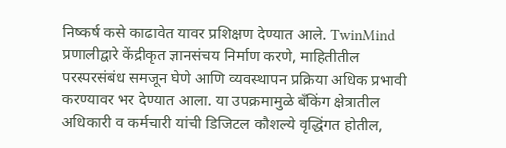निष्कर्ष कसे काढावेत यावर प्रशिक्षण देण्यात आले. TwinMind प्रणालीद्वारे केंद्रीकृत ज्ञानसंचय निर्माण करणे, माहितीतील परस्परसंबंध समजून घेणे आणि व्यवस्थापन प्रक्रिया अधिक प्रभावी करण्यावर भर देण्यात आला. या उपक्रमामुळे बँकिंग क्षेत्रातील अधिकारी व कर्मचारी यांची डिजिटल कौशल्ये वृद्धिंगत होतील,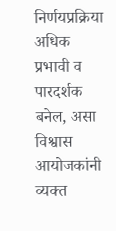निर्णयप्रक्रिया अधिक प्रभावी व पारदर्शक बनेल, असा विश्वास आयोजकांनी व्यक्त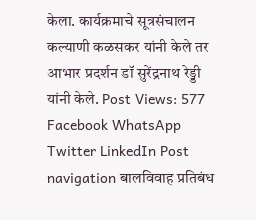केला. कार्यक्रमाचे सूत्रसंचालन कल्याणी कळसकर यांनी केले तर आभार प्रदर्शन डॉ सुरेंद्रनाथ रेड्डी यांनी केले. Post Views: 577 Facebook WhatsApp Twitter LinkedIn Post navigation बालविवाह प्रतिबंध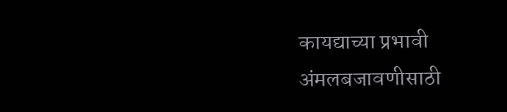कायद्याच्या प्रभावी अंमलबजावणीसाठी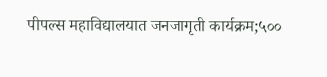पीपल्स महाविद्यालयात जनजागृती कार्यक्रम;५००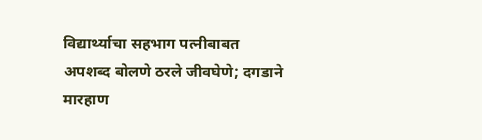विद्यार्थ्याचा सहभाग पत्नीबाबत अपशब्द बोलणे ठरले जीवघेणे; दगडाने मारहाण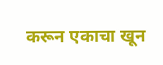करून एकाचा खून